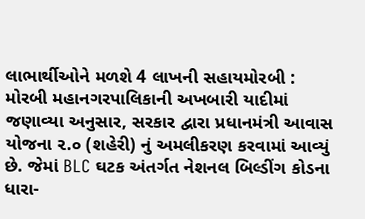લાભાર્થીઓને મળશે 4 લાખની સહાયમોરબી : મોરબી મહાનગરપાલિકાની અખબારી યાદીમાં જણાવ્યા અનુસાર, સરકાર દ્વારા પ્રધાનમંત્રી આવાસ યોજના ૨.૦ (શહેરી) નું અમલીકરણ કરવામાં આવ્યું છે. જેમાં BLC ઘટક અંતર્ગત નેશનલ બિલ્ડીંગ કોડના ધારા-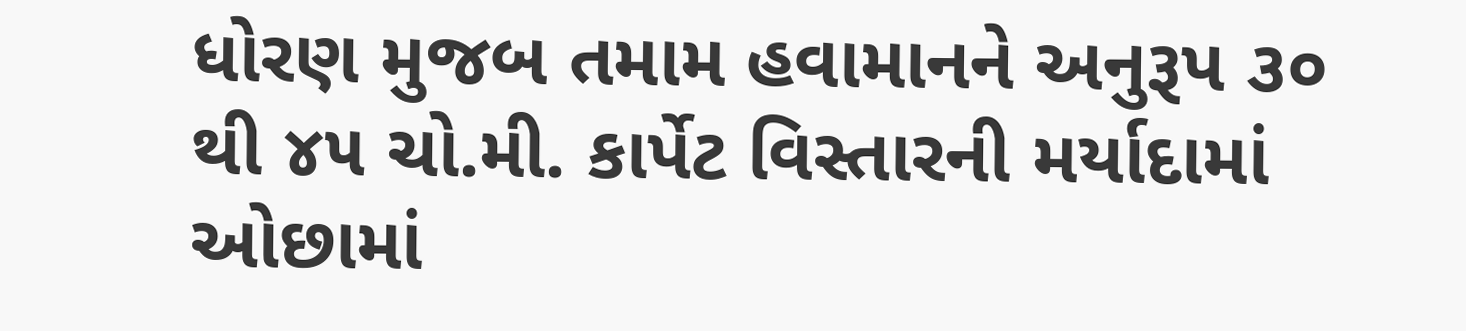ધોરણ મુજબ તમામ હવામાનને અનુરૂપ ૩૦ થી ૪૫ ચો.મી. કાર્પેટ વિસ્તારની મર્યાદામાં ઓછામાં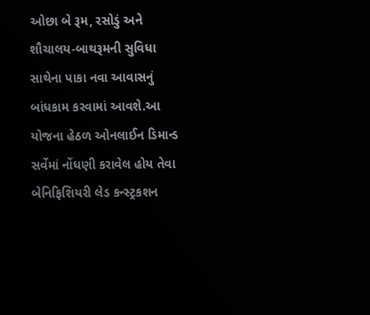ઓછા બે રૂમ, રસોડું અને શૌચાલય-બાથરૂમની સુવિધા સાથેના પાકા નવા આવાસનું બાંધકામ કરવામાં આવશે.આ યોજના હેઠળ ઓનલાઈન ડિમાન્ડ સર્વેમાં નોંધણી કરાવેલ હોય તેવા બેનિફિશિયરી લેડ કન્સ્ટ્રકશન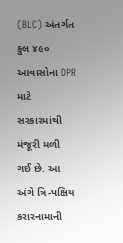(BLC) અંતર્ગત કુલ ૪૯૦ આવાસોના DPR માટે સરકારમાંથી મંજૂરી મળી ગઈ છે. આ અંગે ત્રિ-પક્ષિય કરારનામાની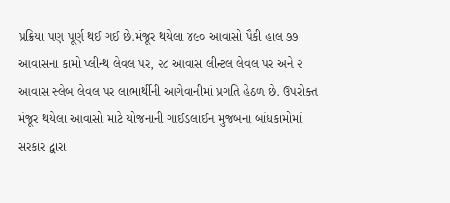પ્રક્રિયા પણ પૂર્ણ થઈ ગઈ છે.મંજૂર થયેલા ૪૯૦ આવાસો પૈકી હાલ ૭૭ આવાસના કામો પ્લીન્થ લેવલ પર, ૨૮ આવાસ લીન્ટલ લેવલ પર અને ૨ આવાસ સ્લેબ લેવલ પર લાભાર્થીની આગેવાનીમાં પ્રગતિ હેઠળ છે. ઉપરોક્ત મંજૂર થયેલા આવાસો માટે યોજનાની ગાઈડલાઈન મુજબના બાંધકામોમાં સરકાર દ્વારા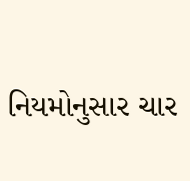નિયમોનુસાર ચાર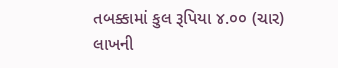તબક્કામાં કુલ રૂપિયા ૪.૦૦ (ચાર) લાખની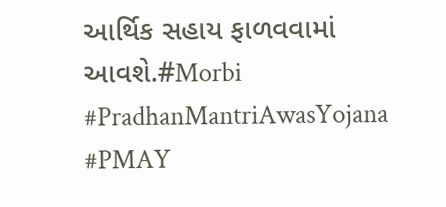આર્થિક સહાય ફાળવવામાં આવશે.#Morbi #PradhanMantriAwasYojana #PMAY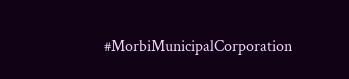#MorbiMunicipalCorporation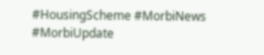#HousingScheme #MorbiNews #MorbiUpdate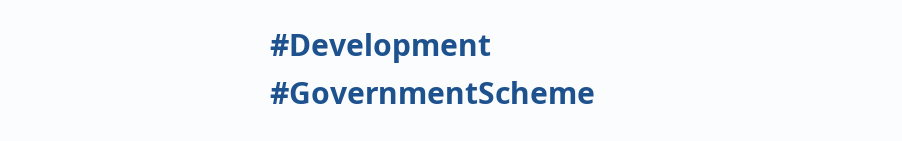#Development #GovernmentScheme